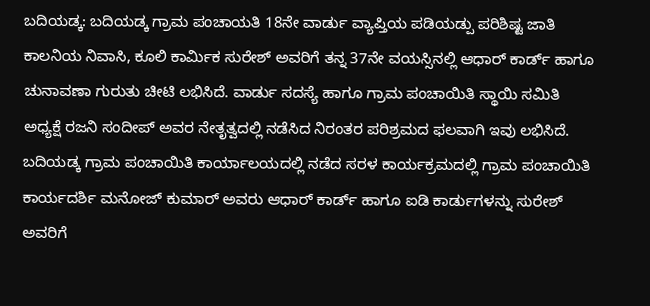ಬದಿಯಡ್ಕ: ಬದಿಯಡ್ಕ ಗ್ರಾಮ ಪಂಚಾಯತಿ 18ನೇ ವಾರ್ಡು ವ್ಯಾಪ್ತಿಯ ಪಡಿಯಡ್ಪು ಪರಿಶಿಷ್ಟ ಜಾತಿ ಕಾಲನಿಯ ನಿವಾಸಿ, ಕೂಲಿ ಕಾರ್ಮಿಕ ಸುರೇಶ್ ಅವರಿಗೆ ತನ್ನ 37ನೇ ವಯಸ್ಸಿನಲ್ಲಿ ಆಧಾರ್ ಕಾರ್ಡ್ ಹಾಗೂ ಚುನಾವಣಾ ಗುರುತು ಚೀಟಿ ಲಭಿಸಿದೆ. ವಾರ್ಡು ಸದಸ್ಯೆ ಹಾಗೂ ಗ್ರಾಮ ಪಂಚಾಯಿತಿ ಸ್ಥಾಯಿ ಸಮಿತಿ ಅಧ್ಯಕ್ಷೆ ರಜನಿ ಸಂದೀಪ್ ಅವರ ನೇತೃತ್ವದಲ್ಲಿ ನಡೆಸಿದ ನಿರಂತರ ಪರಿಶ್ರಮದ ಫಲವಾಗಿ ಇವು ಲಭಿಸಿದೆ. ಬದಿಯಡ್ಕ ಗ್ರಾಮ ಪಂಚಾಯಿತಿ ಕಾರ್ಯಾಲಯದಲ್ಲಿ ನಡೆದ ಸರಳ ಕಾರ್ಯಕ್ರಮದಲ್ಲಿ ಗ್ರಾಮ ಪಂಚಾಯಿತಿ ಕಾರ್ಯದರ್ಶಿ ಮನೋಜ್ ಕುಮಾರ್ ಅವರು ಆಧಾರ್ ಕಾರ್ಡ್ ಹಾಗೂ ಐಡಿ ಕಾರ್ಡುಗಳನ್ನು ಸುರೇಶ್ ಅವರಿಗೆ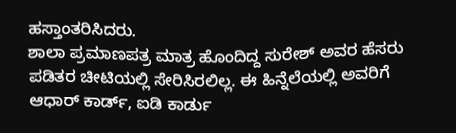ಹಸ್ತಾಂತರಿಸಿದರು.
ಶಾಲಾ ಪ್ರಮಾಣಪತ್ರ ಮಾತ್ರ ಹೊಂದಿದ್ದ ಸುರೇಶ್ ಅವರ ಹೆಸರು ಪಡಿತರ ಚೀಟಿಯಲ್ಲಿ ಸೇರಿಸಿರಲಿಲ್ಲ. ಈ ಹಿನ್ನೆಲೆಯಲ್ಲಿ ಅವರಿಗೆ ಆಧಾರ್ ಕಾರ್ಡ್, ಐಡಿ ಕಾರ್ಡು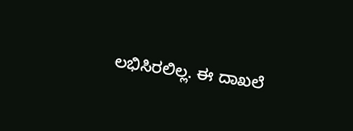ಲಭಿಸಿರಲಿಲ್ಲ. ಈ ದಾಖಲೆ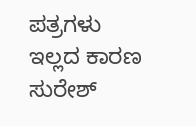ಪತ್ರಗಳು ಇಲ್ಲದ ಕಾರಣ ಸುರೇಶ್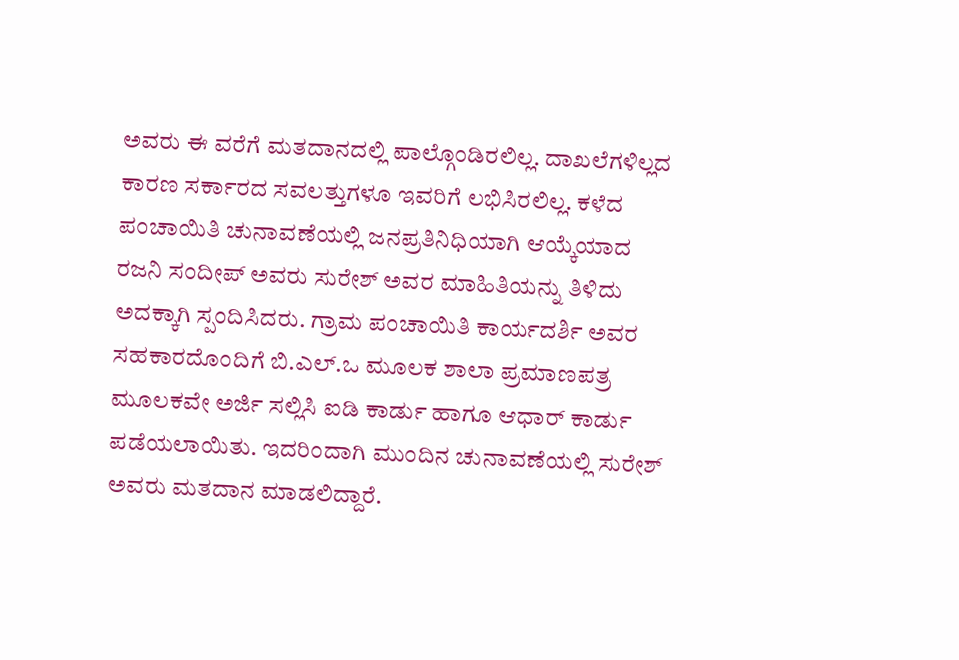ಅವರು ಈ ವರೆಗೆ ಮತದಾನದಲ್ಲಿ ಪಾಲ್ಗೊಂಡಿರಲಿಲ್ಲ. ದಾಖಲೆಗಳಿಲ್ಲದ ಕಾರಣ ಸರ್ಕಾರದ ಸವಲತ್ತುಗಳೂ ಇವರಿಗೆ ಲಭಿಸಿರಲಿಲ್ಲ. ಕಳೆದ ಪಂಚಾಯಿತಿ ಚುನಾವಣೆಯಲ್ಲಿ ಜನಪ್ರತಿನಿಧಿಯಾಗಿ ಆಯ್ಕೆಯಾದ ರಜನಿ ಸಂದೀಪ್ ಅವರು ಸುರೇಶ್ ಅವರ ಮಾಹಿತಿಯನ್ನು ತಿಳಿದು ಅದಕ್ಕಾಗಿ ಸ್ಪಂದಿಸಿದರು. ಗ್ರಾಮ ಪಂಚಾಯಿತಿ ಕಾರ್ಯದರ್ಶಿ ಅವರ ಸಹಕಾರದೊಂದಿಗೆ ಬಿ.ಎಲ್.ಒ ಮೂಲಕ ಶಾಲಾ ಪ್ರಮಾಣಪತ್ರ ಮೂಲಕವೇ ಅರ್ಜಿ ಸಲ್ಲಿಸಿ ಐಡಿ ಕಾರ್ಡು ಹಾಗೂ ಆಧಾರ್ ಕಾರ್ಡು ಪಡೆಯಲಾಯಿತು. ಇದರಿಂದಾಗಿ ಮುಂದಿನ ಚುನಾವಣೆಯಲ್ಲಿ ಸುರೇಶ್ ಅವರು ಮತದಾನ ಮಾಡಲಿದ್ದಾರೆ.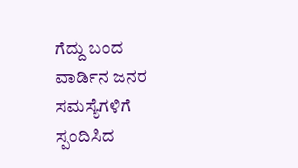ಗೆದ್ದು ಬಂದ ವಾರ್ಡಿನ ಜನರ ಸಮಸ್ಯೆಗಳಿಗೆ ಸ್ಪಂದಿಸಿದ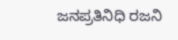ಜನಪ್ರತಿನಿಧಿ ರಜನಿ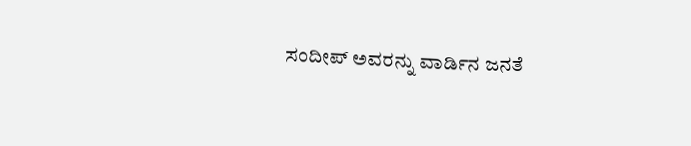ಸಂದೀಪ್ ಅವರನ್ನು ವಾರ್ಡಿನ ಜನತೆ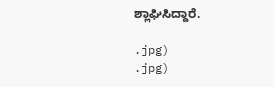ಶ್ಲಾಘಿಸಿದ್ದಾರೆ.

.jpg)
.jpg)